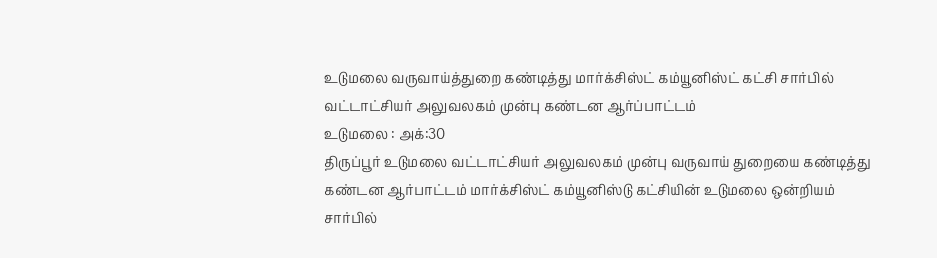உடுமலை வருவாய்த்துறை கண்டித்து மார்க்சிஸ்ட் கம்யூனிஸ்ட் கட்சி சார்பில் வட்டாட்சியர் அலுவலகம் முன்பு கண்டன ஆர்ப்பாட்டம்
உடுமலை : அக்:30
திருப்பூர் உடுமலை வட்டாட்சியர் அலுவலகம் முன்பு வருவாய் துறையை கண்டித்து கண்டன ஆர்பாட்டம் மார்க்சிஸ்ட் கம்யூனிஸ்டு கட்சியின் உடுமலை ஒன்றியம் சார்பில்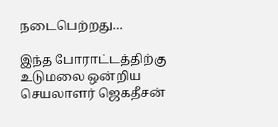நடைபெற்றது…

இந்த போராட்டத்திற்கு உடுமலை ஒன்றிய செயலாளர் ஜெகதீசன்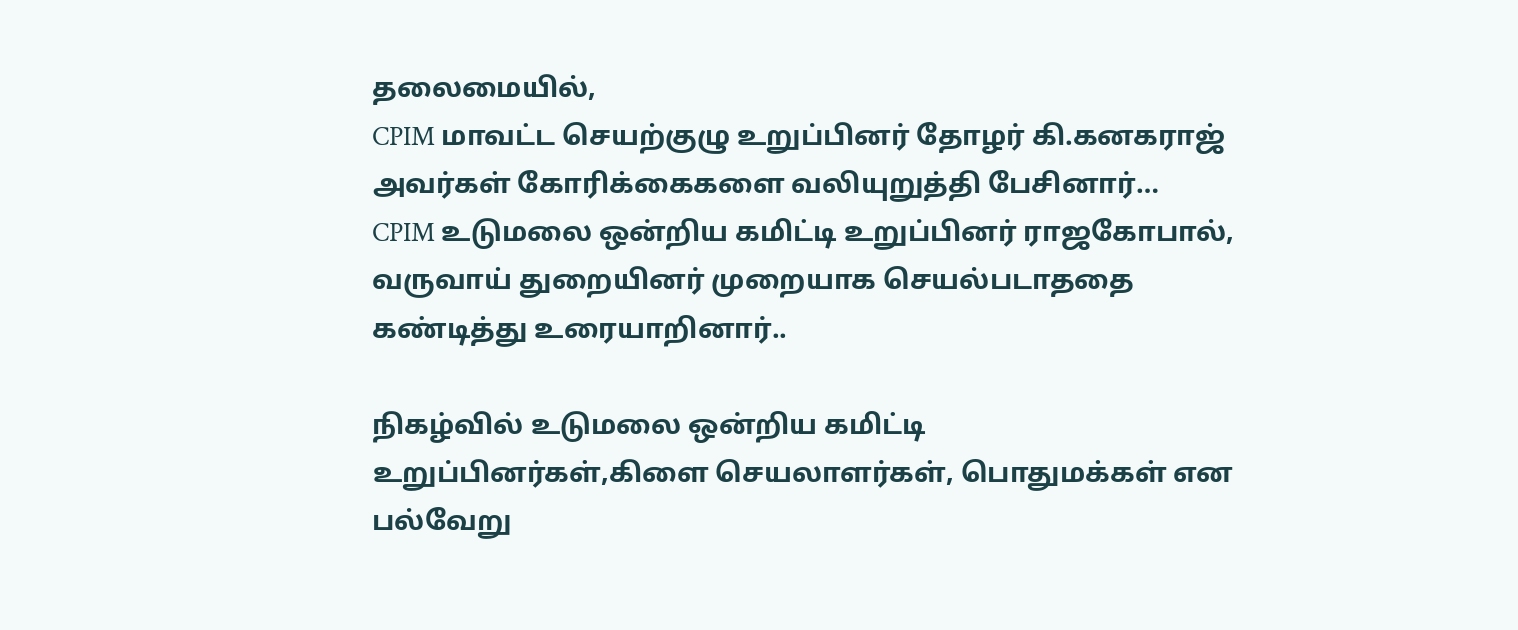தலைமையில்,
CPIM மாவட்ட செயற்குழு உறுப்பினர் தோழர் கி.கனகராஜ் அவர்கள் கோரிக்கைகளை வலியுறுத்தி பேசினார்…
CPIM உடுமலை ஒன்றிய கமிட்டி உறுப்பினர் ராஜகோபால், வருவாய் துறையினர் முறையாக செயல்படாததை கண்டித்து உரையாறினார்..

நிகழ்வில் உடுமலை ஒன்றிய கமிட்டி உறுப்பினர்கள்,கிளை செயலாளர்கள், பொதுமக்கள் என பல்வேறு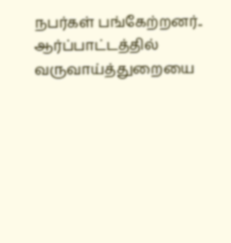நபர்கள் பங்கேற்றனர்.. ஆர்ப்பாட்டத்தில் வருவாய்த்துறையை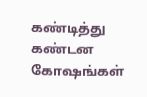கண்டித்து கண்டன கோஷங்கள்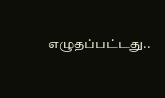எழுதப்பட்டது..